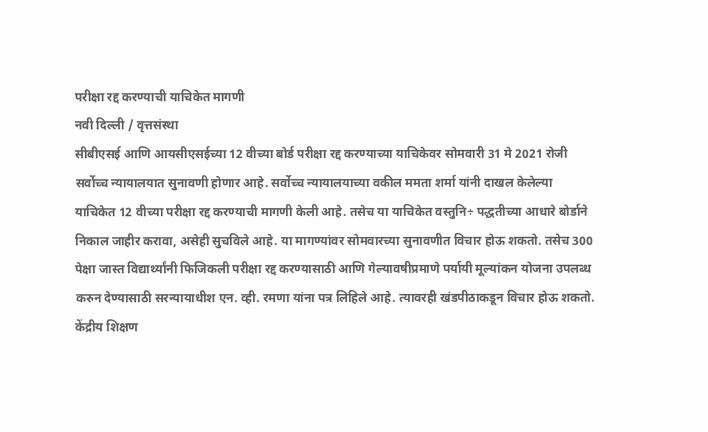परीक्षा रद्द करण्याची याचिकेत मागणी
नवी दिल्ली / वृत्तसंस्था
सीबीएसई आणि आयसीएसईच्या 12 वीच्या बोर्ड परीक्षा रद्द करण्याच्या याचिकेवर सोमवारी 31 मे 2021 रोजी सर्वोच्च न्यायालयात सुनावणी होणार आहे. सर्वोच्च न्यायालयाच्या वकील ममता शर्मा यांनी दाखल केलेल्या याचिकेत 12 वीच्या परीक्षा रद्द करण्याची मागणी केली आहे. तसेच या याचिकेत वस्तुनि÷ पद्धतीच्या आधारे बोर्डाने निकाल जाहीर करावा, असेही सुचविले आहे. या मागण्यांवर सोमवारच्या सुनावणीत विचार होऊ शकतो. तसेच 300 पेक्षा जास्त विद्यार्थ्यांनी फिजिकली परीक्षा रद्द करण्यासाठी आणि गेल्यावषीप्रमाणे पर्यायी मूल्यांकन योजना उपलब्ध करुन देण्यासाठी सरन्यायाधीश एन. व्ही. रमणा यांना पत्र लिहिले आहे. त्यावरही खंडपीठाकडून विचार होऊ शकतो.
केंद्रीय शिक्षण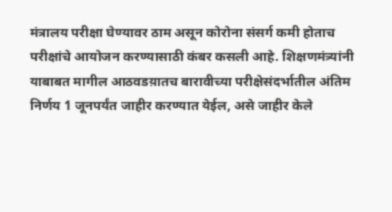मंत्रालय परीक्षा घेण्यावर ठाम असून कोरोना संसर्ग कमी होताच परीक्षांचे आयोजन करण्यासाठी कंबर कसली आहे. शिक्षणमंत्र्यांनी याबाबत मागील आठवडय़ातच बारावीच्या परीक्षेसंदर्भातील अंतिम निर्णय 1 जूनपर्यंत जाहीर करण्यात येईल, असे जाहीर केले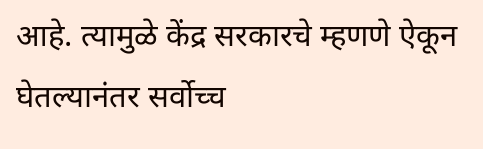आहे. त्यामुळे केंद्र सरकारचे म्हणणे ऐकून घेतल्यानंतर सर्वोच्च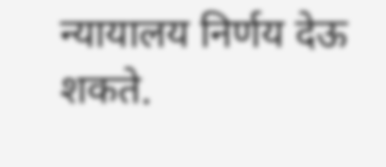न्यायालय निर्णय देऊ शकते.